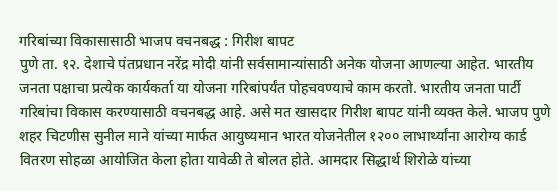गरिबांच्या विकासासाठी भाजप वचनबद्ध : गिरीश बापट
पुणे ता. १२. देशाचे पंतप्रधान नरेंद्र मोदी यांनी सर्वसामान्यांसाठी अनेक योजना आणल्या आहेत. भारतीय जनता पक्षाचा प्रत्येक कार्यकर्ता या योजना गरिबांपर्यंत पोहचवण्याचे काम करतो. भारतीय जनता पार्टी गरिबांचा विकास करण्यासाठी वचनबद्ध आहे. असे मत खासदार गिरीश बापट यांनी व्यक्त केले. भाजप पुणे शहर चिटणीस सुनील माने यांच्या मार्फत आयुष्यमान भारत योजनेतील १२०० लाभार्थ्यांना आरोग्य कार्ड वितरण सोहळा आयोजित केला होता यावेळी ते बोलत होते. आमदार सिद्धार्थ शिरोळे यांच्या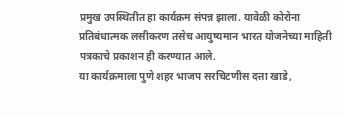प्रमुख उपस्थितीत हा कार्यक्रम संपन्न झाला. यावेळी कोरोना प्रतिबंधात्मक लसीकरण तसेच आयुष्यमान भारत योजनेच्या माहिती पत्रकाचे प्रकाशन ही करण्यात आले.
या कार्यक्रमाला पुणे शहर भाजप सरचिटणीस दत्ता खाडे,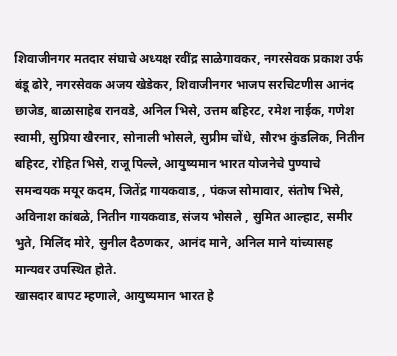शिवाजीनगर मतदार संघाचे अध्यक्ष रवींद्र साळेगावकर, नगरसेवक प्रकाश उर्फ बंडू ढोरे, नगरसेवक अजय खेडेकर, शिवाजीनगर भाजप सरचिटणीस आनंद छाजेड, बाळासाहेब रानवडे, अनिल भिसे, उत्तम बहिरट, रमेश नाईक, गणेश स्वामी, सुप्रिया खैरनार, सोनाली भोसले, सुप्रीम चोंधे, सौरभ कुंडलिक, नितीन बहिरट, रोहित भिसे, राजू पिल्ले, आयुष्यमान भारत योजनेचे पुण्याचे समन्वयक मयूर कदम, जितेंद्र गायकवाड, , पंकज सोमावार, संतोष भिसे, अविनाश कांबळे, नितीन गायकवाड, संजय भोसले , सुमित आल्हाट, समीर भुते, मिलिंद मोरे, सुनील दैठणकर, आनंद माने, अनिल माने यांच्यासह मान्यवर उपस्थित होते.
खासदार बापट म्हणाले, आयुष्यमान भारत हे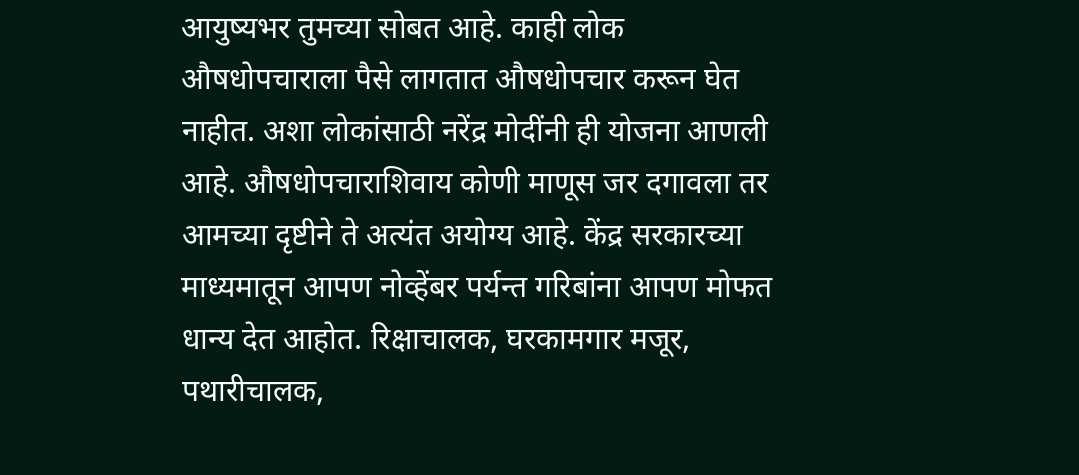आयुष्यभर तुमच्या सोबत आहे. काही लोक औषधोपचाराला पैसे लागतात औषधोपचार करून घेत नाहीत. अशा लोकांसाठी नरेंद्र मोदींनी ही योजना आणली आहे. औषधोपचाराशिवाय कोणी माणूस जर दगावला तर आमच्या दृष्टीने ते अत्यंत अयोग्य आहे. केंद्र सरकारच्या माध्यमातून आपण नोव्हेंबर पर्यन्त गरिबांना आपण मोफत धान्य देत आहोत. रिक्षाचालक, घरकामगार मजूर, पथारीचालक,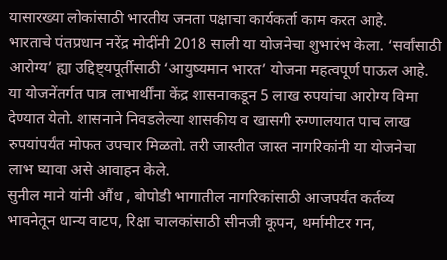यासारख्या लोकांसाठी भारतीय जनता पक्षाचा कार्यकर्ता काम करत आहे.
भारताचे पंतप्रधान नरेंद्र मोदींनी 2018 साली या योजनेचा शुभारंभ केला. ‘सर्वांसाठी आरोग्य’ ह्या उद्दिष्ट्यपूर्तीसाठी ‘आयुष्यमान भारत’ योजना महत्वपूर्ण पाऊल आहे. या योजनेंतर्गत पात्र लाभार्थींना केंद्र शासनाकडून 5 लाख रुपयांचा आरोग्य विमा देण्यात येतो. शासनाने निवडलेल्या शासकीय व खासगी रुग्णालयात पाच लाख रुपयांपर्यंत मोफत उपचार मिळतो. तरी जास्तीत जास्त नागरिकांनी या योजनेचा लाभ घ्यावा असे आवाहन केले.
सुनील माने यांनी औंध , बोपोडी भागातील नागरिकांसाठी आजपर्यंत कर्तव्य भावनेतून धान्य वाटप, रिक्षा चालकांसाठी सीनजी कूपन, थर्मामीटर गन,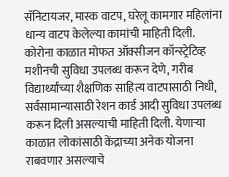सॅनिटायजर, मास्क वाटप, घरेलू कामगार महिलांना धान्य वाटप केलेल्या कामांची माहिती दिली. कोरोना काळात मोफत ऑक्सीजन कॉन्स्ट्रेटिव्ह मशीनची सुविधा उपलब्ध करून देणे, गरीब विद्यार्थ्यांच्या शैक्षणिक साहित्य वाटपासाठी निधी, सर्वसामान्यासाठी रेशन कार्ड आदी सुविधा उपलब्ध करून दिली असल्याची माहिती दिली. येणाऱ्या काळात लोकांसाठी केंद्राच्या अनेक योजना राबवणार असल्याचे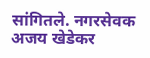सांगितले. नगरसेवक अजय खेडेकर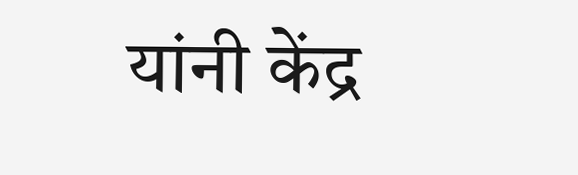यांनी केंद्र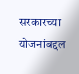सरकारच्या योजनांबद्दल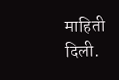माहिती दिली.